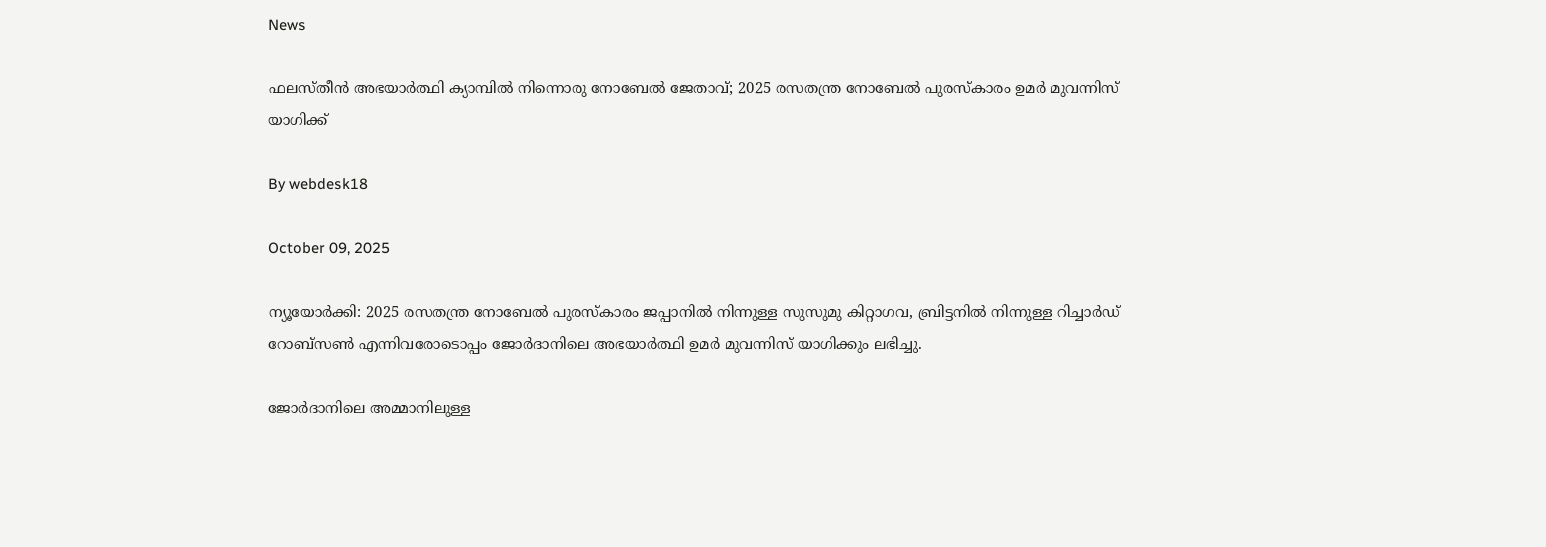News

ഫലസ്തീന്‍ അഭയാര്‍ത്ഥി ക്യാമ്പില്‍ നിന്നൊരു നോബേല്‍ ജേതാവ്; 2025 രസതന്ത്ര നോബേല്‍ പുരസ്‌കാരം ഉമര്‍ മുവന്നിസ് യാഗിക്ക്

By webdesk18

October 09, 2025

ന്യൂയോര്‍ക്കി: 2025 രസതന്ത്ര നോബേല്‍ പുരസ്‌കാരം ജപ്പാനില്‍ നിന്നുള്ള സുസുമു കിറ്റാഗവ, ബ്രിട്ടനില്‍ നിന്നുള്ള റിച്ചാര്‍ഡ് റോബ്‌സണ്‍ എന്നിവരോടൊപ്പം ജോര്‍ദാനിലെ അഭയാര്‍ത്ഥി ഉമര്‍ മുവന്നിസ് യാഗിക്കും ലഭിച്ചു.

ജോര്‍ദാനിലെ അമ്മാനിലുള്ള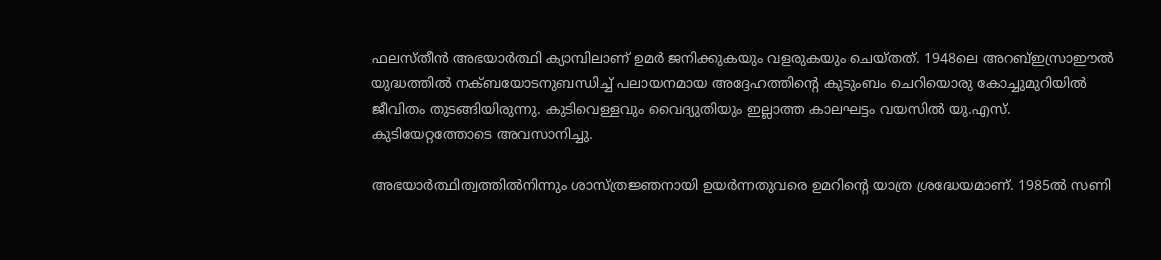ഫലസ്തീന്‍ അഭയാര്‍ത്ഥി ക്യാമ്പിലാണ് ഉമര്‍ ജനിക്കുകയും വളരുകയും ചെയ്തത്. 1948ലെ അറബ്ഇസ്രാഈല്‍ യുദ്ധത്തില്‍ നക്ബയോടനുബന്ധിച്ച് പലായനമായ അദ്ദേഹത്തിന്റെ കുടുംബം ചെറിയൊരു കോച്ചുമുറിയില്‍ ജീവിതം തുടങ്ങിയിരുന്നു. കുടിവെള്ളവും വൈദ്യുതിയും ഇല്ലാത്ത കാലഘട്ടം വയസില്‍ യു.എസ്. കുടിയേറ്റത്തോടെ അവസാനിച്ചു.

അഭയാര്‍ത്ഥിത്വത്തില്‍നിന്നും ശാസ്ത്രജ്ഞനായി ഉയര്‍ന്നതുവരെ ഉമറിന്റെ യാത്ര ശ്രദ്ധേയമാണ്. 1985ല്‍ സണി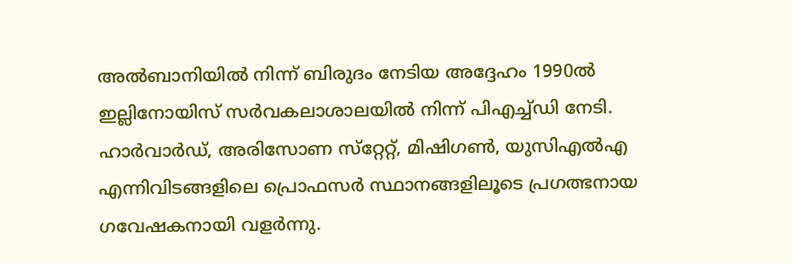അല്‍ബാനിയില്‍ നിന്ന് ബിരുദം നേടിയ അദ്ദേഹം 1990ല്‍ ഇല്ലിനോയിസ് സര്‍വകലാശാലയില്‍ നിന്ന് പിഎച്ച്ഡി നേടി. ഹാര്‍വാര്‍ഡ്, അരിസോണ സ്‌റ്റേറ്റ്, മിഷിഗണ്‍, യുസിഎല്‍എ എന്നിവിടങ്ങളിലെ പ്രൊഫസര്‍ സ്ഥാനങ്ങളിലൂടെ പ്രഗത്ഭനായ ഗവേഷകനായി വളര്‍ന്നു.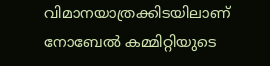വിമാനയാത്രക്കിടയിലാണ് നോബേല്‍ കമ്മിറ്റിയുടെ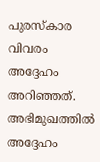പുരസ്‌കാര വിവരം അദ്ദേഹം അറിഞ്ഞത്. അഭിമുഖത്തില്‍ അദ്ദേഹം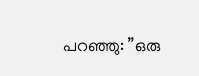പറഞ്ഞു: ”ഒരു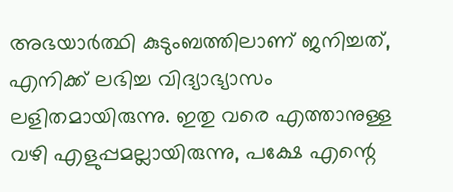അഭയാര്‍ത്ഥി കുടുംബത്തിലാണ് ജനിച്ചത്, എനിക്ക് ലഭിച്ച വിദ്യാഭ്യാസം ലളിതമായിരുന്നു. ഇതു വരെ എത്താനുള്ള വഴി എളുപ്പമല്ലായിരുന്നു, പക്ഷേ എന്റെ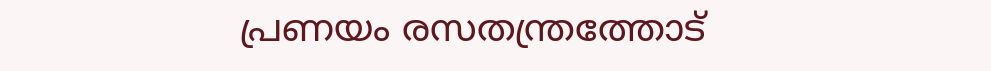പ്രണയം രസതന്ത്രത്തോട്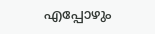എപ്പോഴും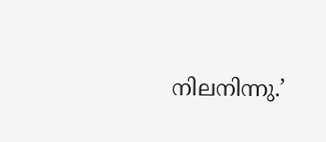നിലനിന്നു.’